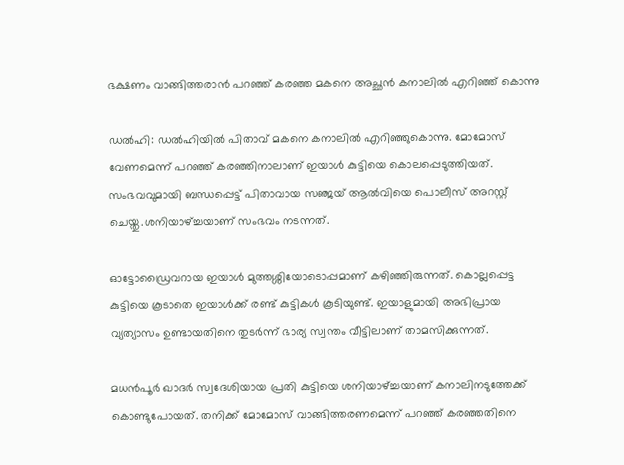ഭക്ഷണം വാങ്ങിത്തരാന്‍ പറഞ്ഞ് കരഞ്ഞ മകനെ അച്ഛന്‍ കനാലില്‍ എറിഞ്ഞ് കൊന്നു

ഡല്‍ഹി: ഡല്‍ഹിയില്‍ പിതാവ് മകനെ കനാലില്‍ എറിഞ്ഞുകൊന്നു. മോമോസ് വേണമെന്ന് പറഞ്ഞ്‌ കരഞ്ഞിനാലാണ് ഇയാള്‍ കുട്ടിയെ കൊലപ്പെടുത്തിയത്. സംഭവവുമായി ബന്ധപ്പെട്ട് പിതാവായ സഞ്ജയ് ആല്‍വിയെ പൊലീസ് അറസ്റ്റ് ചെയ്തു.ശനിയാഴ്ച്ചയാണ് സംഭവം നടന്നത്‌.

ഓട്ടോഡ്രൈവറായ ഇയാള്‍ മുത്തശ്ശിയോടൊപ്പമാണ് കഴിഞ്ഞിരുന്നത്. കൊല്ലപ്പെട്ട കുട്ടിയെ കൂടാതെ ഇയാള്‍ക്ക് രണ്ട് കുട്ടികള്‍ കൂടിയുണ്ട്. ഇയാളുമായി അഭിപ്രായ വ്യത്യാസം ഉണ്ടായതിനെ തുടര്‍ന്ന് ഭാര്യ സ്വന്തം വീട്ടിലാണ് താമസിക്കുന്നത്.

മധന്‍പൂര്‍ ഖാദര്‍ സ്വദേശിയായ പ്രതി കുട്ടിയെ ശനിയാഴ്ച്ചയാണ് കനാലിനടുത്തേക്ക് കൊണ്ടുപോയത്. തനിക്ക് മോമോസ് വാങ്ങിത്തരണമെന്ന് പറഞ്ഞ് കരഞ്ഞതിനെ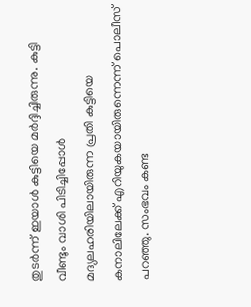തുടര്‍ന്ന് ഇയാള്‍ കുട്ടിയെ മര്‍ദ്ദിച്ചിരുന്നു. കുട്ടി വീണ്ടും വാശി പിടിച്ചിപ്പോള്‍ മദ്യലഹരിയിലായിരുന്ന പ്രതി കുട്ടിയെ കനാലിലേക്ക് എറിയുകയായിരുന്നെന്ന് പൊലീസ് പറഞ്ഞു. സംഭവം കണ്ട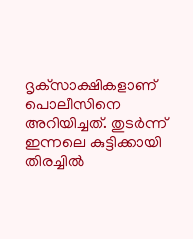ദൃക്‌സാക്ഷികളാണ് പൊലീസിനെ അറിയിച്ചത്. തുടര്‍ന്ന് ഇന്നലെ കുട്ടിക്കായി തിരച്ചില്‍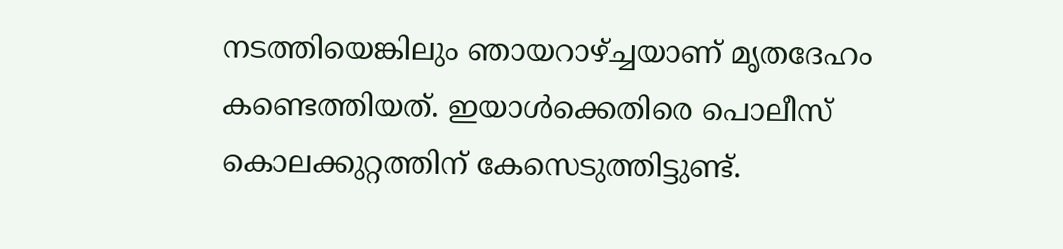നടത്തിയെങ്കിലും ഞായറാഴ്ച്ചയാണ് മൃതദേഹം കണ്ടെത്തിയത്. ഇയാള്‍ക്കെതിരെ പൊലീസ് കൊലക്കുറ്റത്തിന് കേസെടുത്തിട്ടുണ്ട്.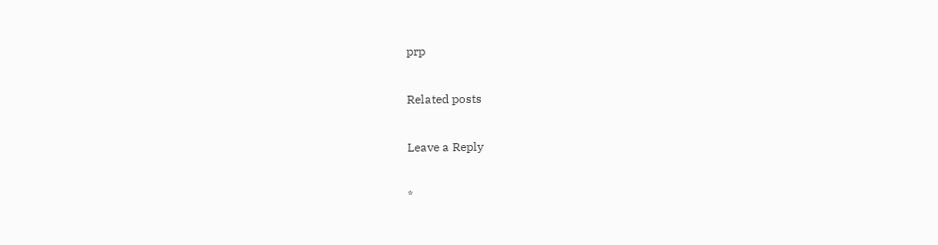prp

Related posts

Leave a Reply

*